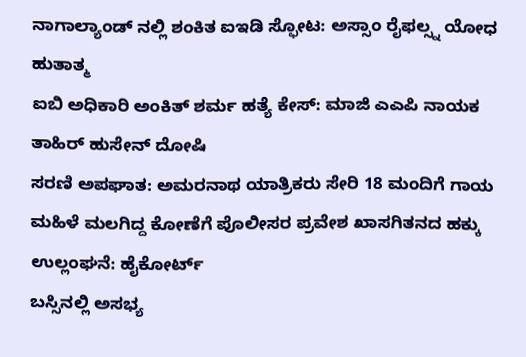ನಾಗಾಲ್ಯಾಂಡ್ ನಲ್ಲಿ ಶಂಕಿತ ಐಇಡಿ ಸ್ಫೋಟ: ಅಸ್ಸಾಂ ರೈಫಲ್ಸ್ನ ಯೋಧ ಹುತಾತ್ಮ
ಐಬಿ ಅಧಿಕಾರಿ ಅಂಕಿತ್ ಶರ್ಮ ಹತ್ಯೆ ಕೇಸ್: ಮಾಜಿ ಎಎಪಿ ನಾಯಕ ತಾಹಿರ್ ಹುಸೇನ್ ದೋಷಿ
ಸರಣಿ ಅಪಘಾತ: ಅಮರನಾಥ ಯಾತ್ರಿಕರು ಸೇರಿ 18 ಮಂದಿಗೆ ಗಾಯ
ಮಹಿಳೆ ಮಲಗಿದ್ದ ಕೋಣೆಗೆ ಪೊಲೀಸರ ಪ್ರವೇಶ ಖಾಸಗಿತನದ ಹಕ್ಕು ಉಲ್ಲಂಘನೆ: ಹೈಕೋರ್ಟ್
ಬಸ್ಸಿನಲ್ಲಿ ಅಸಭ್ಯ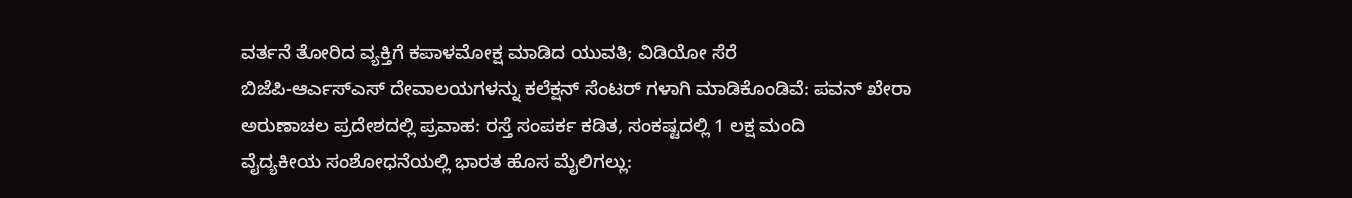ವರ್ತನೆ ತೋರಿದ ವ್ಯಕ್ತಿಗೆ ಕಪಾಳಮೋಕ್ಷ ಮಾಡಿದ ಯುವತಿ; ವಿಡಿಯೋ ಸೆರೆ
ಬಿಜೆಪಿ-ಆರ್ಎಸ್ಎಸ್ ದೇವಾಲಯಗಳನ್ನು ಕಲೆಕ್ಷನ್ ಸೆಂಟರ್ ಗಳಾಗಿ ಮಾಡಿಕೊಂಡಿವೆ: ಪವನ್ ಖೇರಾ
ಅರುಣಾಚಲ ಪ್ರದೇಶದಲ್ಲಿ ಪ್ರವಾಹ: ರಸ್ತೆ ಸಂಪರ್ಕ ಕಡಿತ, ಸಂಕಷ್ಟದಲ್ಲಿ 1 ಲಕ್ಷ ಮಂದಿ
ವೈದ್ಯಕೀಯ ಸಂಶೋಧನೆಯಲ್ಲಿ ಭಾರತ ಹೊಸ ಮೈಲಿಗಲ್ಲು: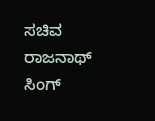ಸಚಿವ ರಾಜನಾಥ್ ಸಿಂಗ್